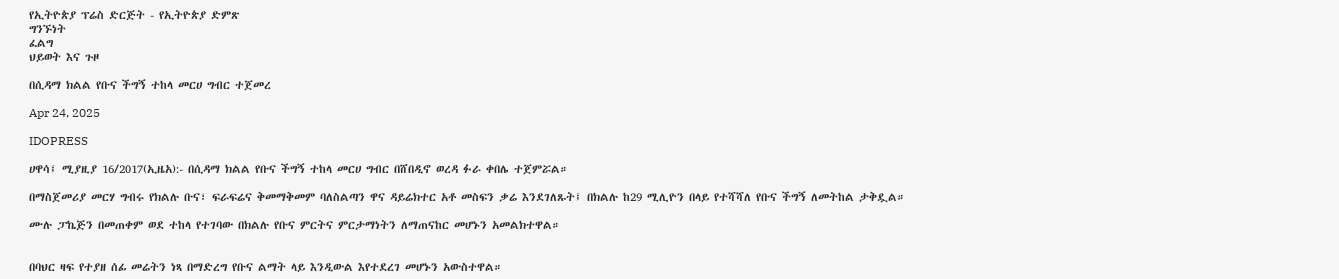የኢትዮጵያ ፕሬስ ድርጅት - የኢትዮጵያ ድምጽ
ግንኙነት
ፈልግ
ህይወት እና ጉዞ

በሲዳማ ክልል የቡና ችግኝ ተከላ መርሀ ግብር ተጀመረ

Apr 24, 2025

IDOPRESS

ሀዋሳ፤ ሚያዚያ 16/2017(ኢዜአ):- በሲዳማ ክልል የቡና ችግኝ ተከላ መርሀ ግብር በሸበዲኖ ወረዳ ፉራ ቀበሌ ተጀምሯል።

በማስጀመሪያ መርሃ ግብሩ የክልሉ ቡና፣ ፍራፍሬና ቅመማቅመም ባለስልጣን ዋና ዳይሬክተር አቶ መስፍን ቃሬ እንደገለጹት፤ በክልሉ ከ29 ሚሊዮን በላይ የተሻሻለ የቡና ችግኝ ለመትከል ታቅዷል።

ሙሉ ፓኬጅን በመጠቀም ወደ ተከላ የተገባው በክልሉ የቡና ምርትና ምርታማነትን ለማጠናከር መሆኑን አመልክተዋል።


በባህር ዛፍ የተያዘ ሰፊ መሬትን ነጻ በማድረግ የቡና ልማት ላይ እንዲውል እየተደረገ መሆኑን አውስተዋል።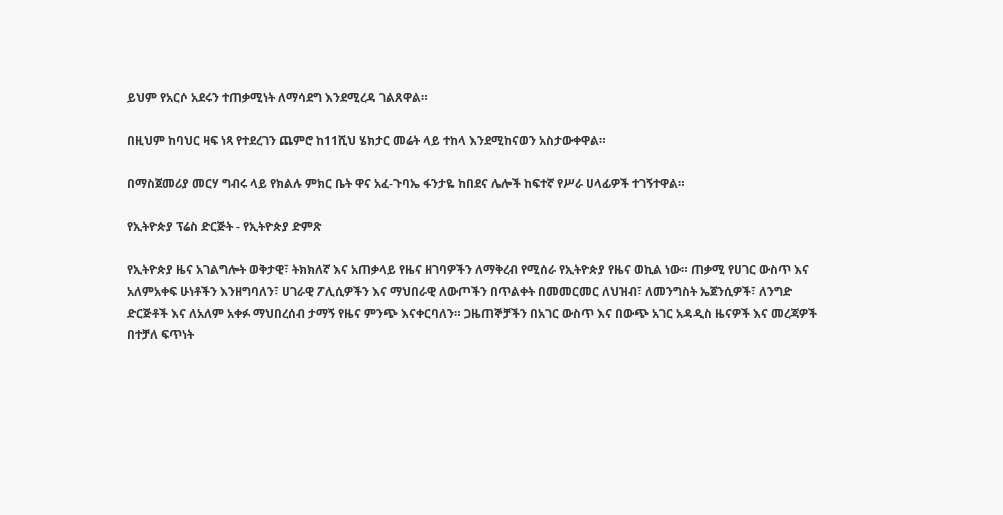ይህም የአርሶ አደሩን ተጠቃሚነት ለማሳደግ እንደሚረዳ ገልጸዋል።

በዚህም ከባህር ዛፍ ነጻ የተደረገን ጨምሮ ከ11ሺህ ሄክታር መሬት ላይ ተከላ እንደሚከናወን አስታውቀዋል።

በማስጀመሪያ መርሃ ግብሩ ላይ የክልሉ ምክር ቤት ዋና አፈ-ጉባኤ ፋንታዬ ከበደና ሌሎች ከፍተኛ የሥራ ሀላፊዎች ተገኝተዋል።

የኢትዮጵያ ፕሬስ ድርጅት - የኢትዮጵያ ድምጽ

የኢትዮጵያ ዜና አገልግሎት ወቅታዊ፣ ትክክለኛ እና አጠቃላይ የዜና ዘገባዎችን ለማቅረብ የሚሰራ የኢትዮጵያ የዜና ወኪል ነው። ጠቃሚ የሀገር ውስጥ እና አለምአቀፍ ሁነቶችን እንዘግባለን፣ ሀገራዊ ፖሊሲዎችን እና ማህበራዊ ለውጦችን በጥልቀት በመመርመር ለህዝብ፣ ለመንግስት ኤጀንሲዎች፣ ለንግድ ድርጅቶች እና ለአለም አቀፉ ማህበረሰብ ታማኝ የዜና ምንጭ እናቀርባለን። ጋዜጠኞቻችን በአገር ውስጥ እና በውጭ አገር አዳዲስ ዜናዎች እና መረጃዎች በተቻለ ፍጥነት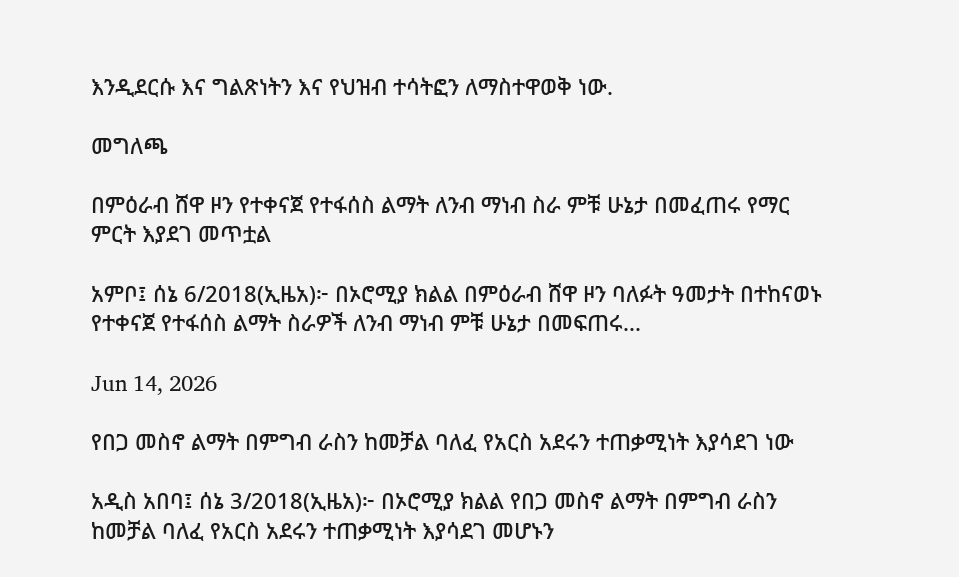እንዲደርሱ እና ግልጽነትን እና የህዝብ ተሳትፎን ለማስተዋወቅ ነው.

መግለጫ

በምዕራብ ሸዋ ዞን የተቀናጀ የተፋሰስ ልማት ለንብ ማነብ ስራ ምቹ ሁኔታ በመፈጠሩ የማር ምርት እያደገ መጥቷል

አምቦ፤ ሰኔ 6/2018(ኢዜአ)፦ በኦሮሚያ ክልል በምዕራብ ሸዋ ዞን ባለፉት ዓመታት በተከናወኑ የተቀናጀ የተፋሰስ ልማት ስራዎች ለንብ ማነብ ምቹ ሁኔታ በመፍጠሩ...

Jun 14, 2026

የበጋ መስኖ ልማት በምግብ ራስን ከመቻል ባለፈ የአርስ አደሩን ተጠቃሚነት እያሳደገ ነው

አዲስ አበባ፤ ሰኔ 3/2018(ኢዜአ)፦ በኦሮሚያ ክልል የበጋ መስኖ ልማት በምግብ ራስን ከመቻል ባለፈ የአርስ አደሩን ተጠቃሚነት እያሳደገ መሆኑን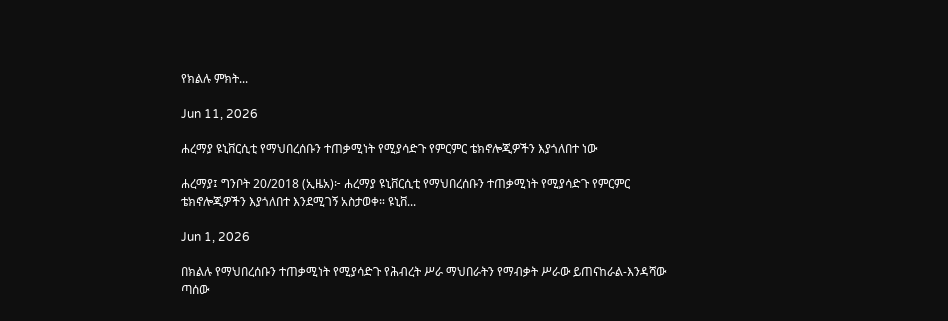የክልሉ ምክት...

Jun 11, 2026

ሐረማያ ዩኒቨርሲቲ የማህበረሰቡን ተጠቃሚነት የሚያሳድጉ የምርምር ቴክኖሎጂዎችን እያጎለበተ ነው

ሐረማያ፤ ግንቦት 20/2018 (ኢዜአ)፦ ሐረማያ ዩኒቨርሲቲ የማህበረሰቡን ተጠቃሚነት የሚያሳድጉ የምርምር ቴክኖሎጂዎችን እያጎለበተ እንደሚገኝ አስታወቀ። ዩኒቨ...

Jun 1, 2026

በክልሉ የማህበረሰቡን ተጠቃሚነት የሚያሳድጉ የሕብረት ሥራ ማህበራትን የማብቃት ሥራው ይጠናከራል-እንዳሻው ጣሰው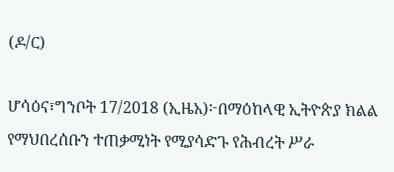(ዶ/ር)

ሆሳዕና፣ግንቦት 17/2018 (ኢዜአ)፦በማዕከላዊ ኢትዮጵያ ክልል የማህበረሰቡን ተጠቃሚነት የሚያሳድጉ የሕብረት ሥራ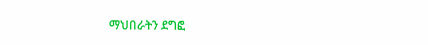ማህበራትን ደግፎ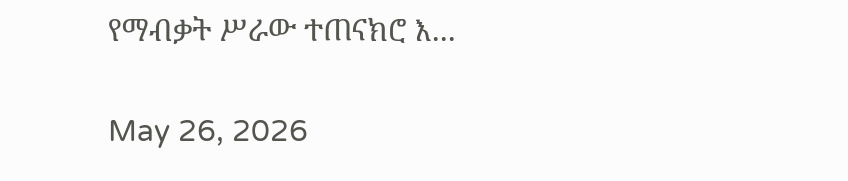የማብቃት ሥራው ተጠናክሮ እ...

May 26, 2026